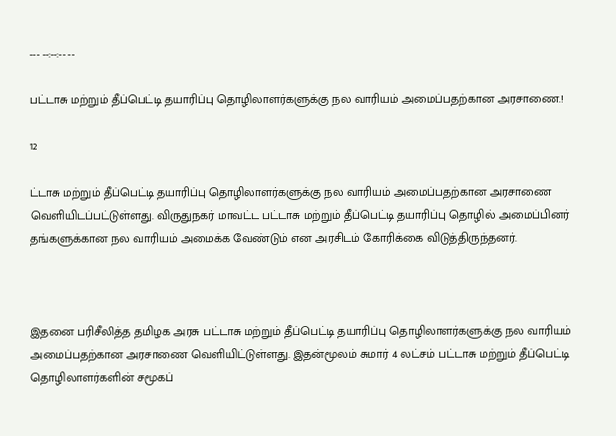--- --:--:-- --

பட்டாசு மற்றும் தீப்பெட்டி தயாரிப்பு தொழிலாளர்களுக்கு நல வாரியம் அமைப்பதற்கான அரசாணை.!

12

ட்டாசு மற்றும் தீப்பெட்டி தயாரிப்பு தொழிலாளர்களுக்கு நல வாரியம் அமைப்பதற்கான அரசாணை வெளியிடப்பட்டுள்ளது. விருதுநகர் மாவட்ட பட்டாசு மற்றும் தீப்பெட்டி தயாரிப்பு தொழில் அமைப்பினர் தங்களுக்கான நல வாரியம் அமைக்க வேண்டும் என அரசிடம் கோரிக்கை விடுத்திருந்தனர்.



இதனை பரிசீலித்த தமிழக அரசு பட்டாசு மற்றும் தீப்பெட்டி தயாரிப்பு தொழிலாளர்களுக்கு நல வாரியம் அமைப்பதற்கான அரசாணை வெளியிட்டுள்ளது. இதன்மூலம் சுமார் 4 லட்சம் பட்டாசு மற்றும் தீப்பெட்டி தொழிலாளர்களின் சமூகப்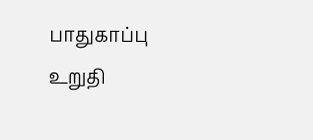பாதுகாப்பு உறுதி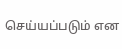செய்யப்படும் என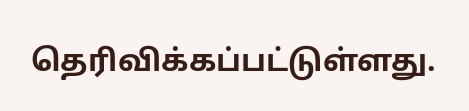தெரிவிக்கப்பட்டுள்ளது.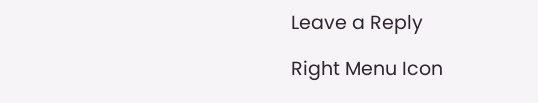Leave a Reply

Right Menu Icon